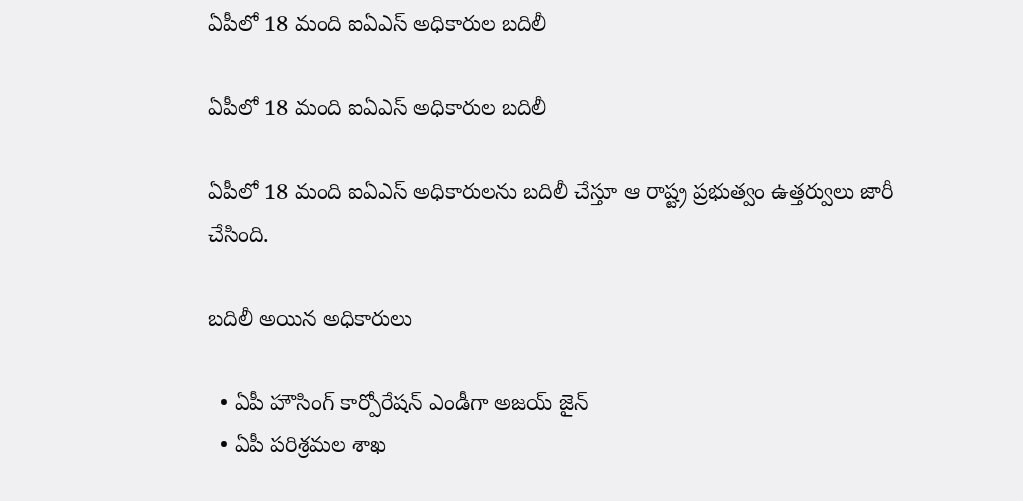ఏపీలో 18 మంది ఐఏఎస్ అధికారుల బదిలీ

ఏపీలో 18 మంది ఐఏఎస్ అధికారుల బదిలీ

ఏపీలో 18 మంది ఐఏఎస్ అధికారులను బదిలీ చేస్తూ ఆ రాష్ట్ర ప్రభుత్వం ఉత్తర్వులు జారీ చేసింది.

బదిలీ అయిన అధికారులు

  • ఏపీ హౌసింగ్ కార్పోరేషన్ ఎండీగా అజయ్ జైన్
  • ఏపీ పరిశ్రమల శాఖ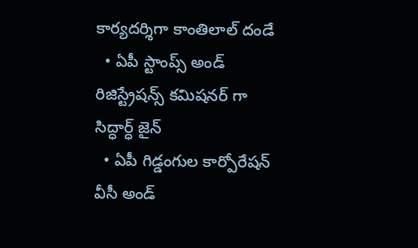కార్యదర్శిగా కాంతిలాల్ దండే
  • ఏపీ స్టాంప్స్ అండ్ రిజిస్ట్రేషన్స్ కమిషనర్ గా సిద్ధార్ధ్ జైన్
  • ఏపీ గిడ్డంగుల కార్పోరేషన్ వీసీ అండ్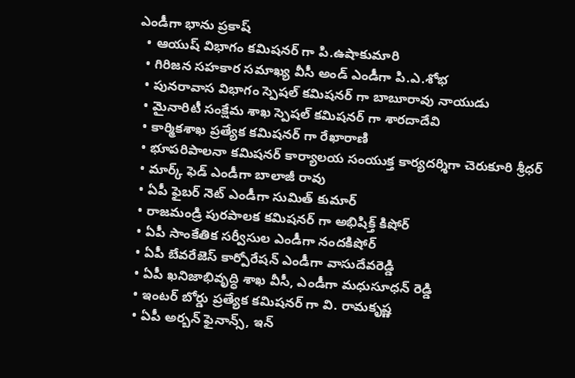ఎండీగా భాను ప్రకాష్
  • ఆయుష్ విభాగం కమిషనర్ గా పి.ఉషాకుమారి
  • గిరిజన సహకార సమాఖ్య వీసీ అండ్ ఎండీగా పి.ఎ.శోభ
  • పునరావాస విభాగం స్పెషల్ కమిషనర్ గా బాబూరావు నాయుడు
  • మైనారిటీ సంక్షేమ శాఖ స్పెషల్ కమిషనర్ గా శారదాదేవి
  • కార్మికశాఖ ప్రత్యేక కమిషనర్ గా రేఖారాణి
  • భూపరిపాలనా కమిషనర్ కార్యాలయ సంయుక్త కార్యదర్శిగా చెరుకూరి శ్రీధర్
  • మార్క్ ఫెడ్ ఎండీగా బాలాజీ రావు
  • ఏపీ ఫైబర్ నెట్ ఎండీగా సుమిత్ కుమార్
  • రాజమండ్రి పురపాలక కమిషనర్ గా అభిషిక్త్ కిషోర్
  • ఏపీ సాంకేతిక సర్వీసుల ఎండీగా నందకిషోర్
  • ఏపీ బేవరేజెస్ కార్పోరేషన్ ఎండీగా వాసుదేవరెడ్డి
  • ఏపీ ఖనిజాభివృద్ధి శాఖ వీసీ, ఎండీగా మధుసూధన్ రెడ్డి
  • ఇంటర్ బోర్డు ప్రత్యేక కమిషనర్ గా వి. రామకృష్ణ
  • ఏపీ అర్బన్ ఫైనాన్స్, ఇన్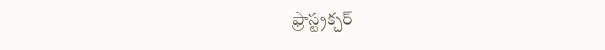ఫ్రాస్ట్రక్చర్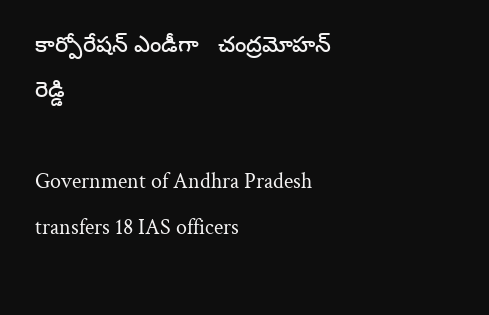కార్పోరేషన్ ఎండీగా   చంద్రమోహన్ రెడ్డి

Government of Andhra Pradesh transfers 18 IAS officers